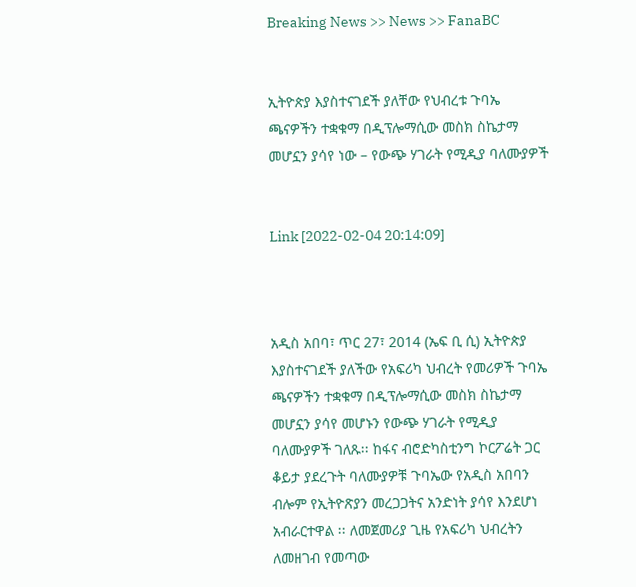Breaking News >> News >> FanaBC


ኢትዮጵያ እያስተናገደች ያለቸው የህብረቱ ጉባኤ ጫናዎችን ተቋቁማ በዲፕሎማሲው መስክ ስኬታማ መሆኗን ያሳየ ነው – የውጭ ሃገራት የሚዲያ ባለሙያዎች


Link [2022-02-04 20:14:09]



አዲስ አበባ፣ ጥር 27፣ 2014 (ኤፍ ቢ ሲ) ኢትዮጵያ እያስተናገደች ያለችው የአፍሪካ ህብረት የመሪዎች ጉባኤ ጫናዎችን ተቋቁማ በዲፕሎማሲው መስክ ስኬታማ መሆኗን ያሳየ መሆኑን የውጭ ሃገራት የሚዲያ ባለሙያዎች ገለጹ፡፡ ከፋና ብሮድካስቲንግ ኮርፖሬት ጋር ቆይታ ያደረጉት ባለሙያዎቹ ጉባኤው የአዲስ አበባን ብሎም የኢትዮጽያን መረጋጋትና አንድነት ያሳየ እንደሆነ አብራርተዋል ፡፡ ለመጀመሪያ ጊዜ የአፍሪካ ህብረትን ለመዘገብ የመጣው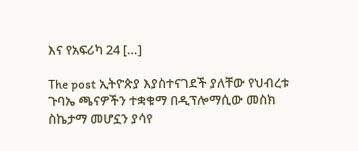እና የአፍሪካ 24 […]

The post ኢትዮጵያ እያስተናገደች ያለቸው የህብረቱ ጉባኤ ጫናዎችን ተቋቁማ በዲፕሎማሲው መስክ ስኬታማ መሆኗን ያሳየ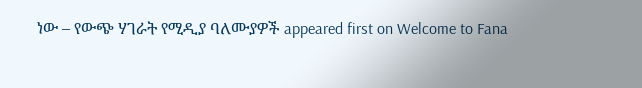ነው – የውጭ ሃገራት የሚዲያ ባለሙያዎች appeared first on Welcome to Fana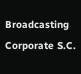Broadcasting Corporate S.C.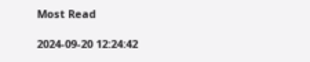Most Read

2024-09-20 12:24:42